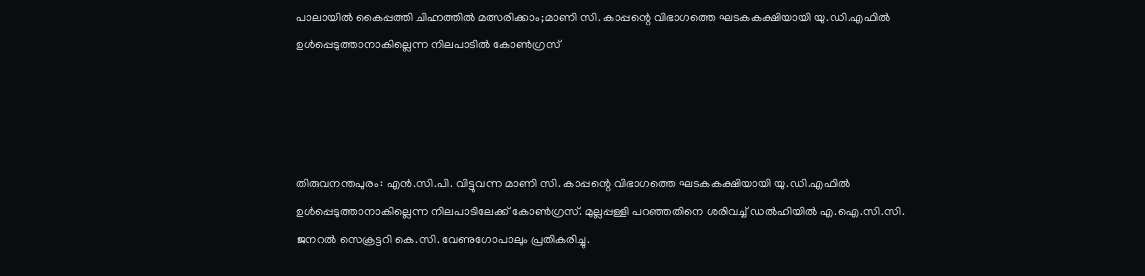പാലായില്‍ കൈപ്പത്തി ചിഹ്നത്തില്‍ മത്സരിക്കാം;മാണി സി. കാപ്പന്റെ വിഭാഗത്തെ ഘടകകക്ഷിയായി യു.ഡി.എഫില്‍ ഉള്‍പ്പെടുത്താനാകില്ലെന്ന നിലപാടില്‍ കോണ്‍ഗ്രസ്




തിരുവനന്തപുരം: എന്‍.സി.പി. വിട്ടുവന്ന മാണി സി. കാപ്പന്റെ വിഭാഗത്തെ ഘടകകക്ഷിയായി യു.ഡി.എഫില്‍ ഉള്‍പ്പെടുത്താനാകില്ലെന്ന നിലപാടിലേക്ക് കോണ്‍ഗ്രസ്. മുല്ലപ്പള്ളി പറഞ്ഞതിനെ ശരിവച്ച് ഡല്‍ഹിയില്‍ എ.ഐ.സി.സി. ജനറല്‍ സെക്രട്ടറി കെ.സി. വേണുഗോപാലും പ്രതികരിച്ചു.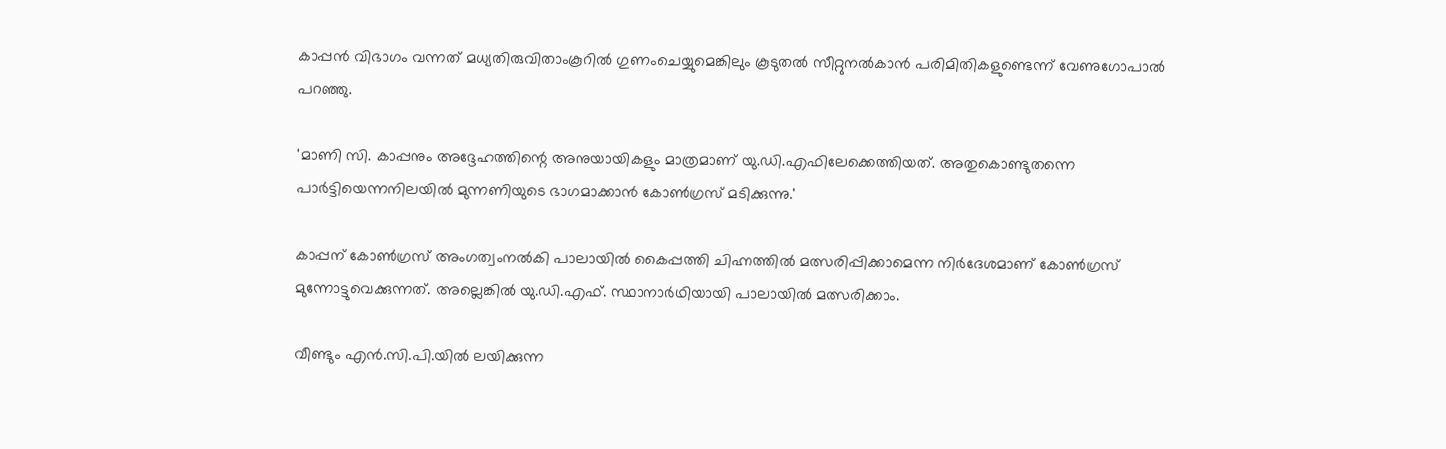കാപ്പന്‍ വിഭാഗം വന്നത് മധ്യതിരുവിതാംകൂറില്‍ ഗുണംചെയ്യുമെങ്കിലും കൂടുതല്‍ സീറ്റുനല്‍കാന്‍ പരിമിതികളുണ്ടെന്ന് വേണുഗോപാല്‍ പറഞ്ഞു.

'മാണി സി. കാപ്പനും അദ്ദേഹത്തിന്റെ അനുയായികളും മാത്രമാണ് യു.ഡി.എഫിലേക്കെത്തിയത്. അതുകൊണ്ടുതന്നെ പാര്‍ട്ടിയെന്നനിലയില്‍ മുന്നണിയുടെ ഭാഗമാക്കാന്‍ കോണ്‍ഗ്രസ് മടിക്കുന്നു.'

കാപ്പന് കോണ്‍ഗ്രസ് അംഗത്വംനല്‍കി പാലായില്‍ കൈപ്പത്തി ചിഹ്നത്തില്‍ മത്സരിപ്പിക്കാമെന്ന നിര്‍ദേശമാണ് കോണ്‍ഗ്രസ് മുന്നോട്ടുവെക്കുന്നത്. അല്ലെങ്കില്‍ യു.ഡി.എഫ്. സ്ഥാനാര്‍ഥിയായി പാലായില്‍ മത്സരിക്കാം.

വീണ്ടും എന്‍.സി.പി.യില്‍ ലയിക്കുന്ന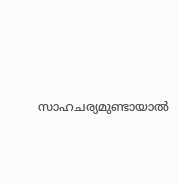സാഹചര്യമുണ്ടായാല്‍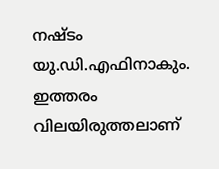നഷ്ടം യു.ഡി.എഫിനാകും. ഇത്തരം വിലയിരുത്തലാണ്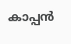കാപ്പന്‍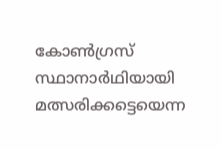കോണ്‍ഗ്രസ് സ്ഥാനാര്‍ഥിയായി മത്സരിക്കട്ടെയെന്ന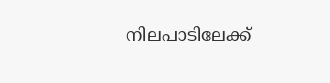നിലപാടിലേക്ക്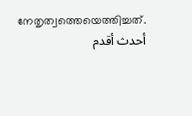നേതൃത്വത്തെയെത്തിച്ചത്.
أحدث أقدم